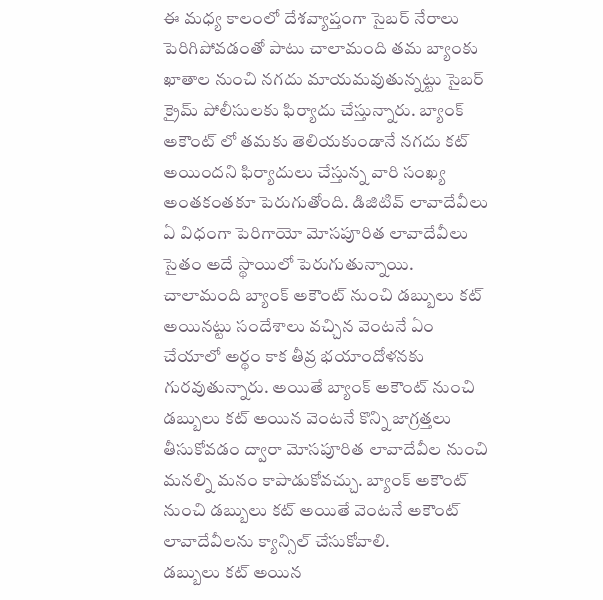ఈ మధ్య కాలంలో దేశవ్యాప్తంగా సైబర్ నేరాలు పెరిగిపోవడంతో పాటు చాలామంది తమ బ్యాంకు ఖాతాల నుంచి నగదు మాయమవుతున్నట్టు సైబర్ క్రైమ్ పోలీసులకు ఫిర్యాదు చేస్తున్నారు. బ్యాంక్ అకౌంట్ లో తమకు తెలియకుండానే నగదు కట్ అయిందని ఫిర్యాదులు చేస్తున్న వారి సంఖ్య అంతకంతకూ పెరుగుతోంది. డిజిటివ్ లావాదేవీలు ఏ విధంగా పెరిగాయో మోసపూరిత లావాదేవీలు సైతం అదే స్థాయిలో పెరుగుతున్నాయి.
చాలామంది బ్యాంక్ అకౌంట్ నుంచి డబ్బులు కట్ అయినట్టు సందేశాలు వచ్చిన వెంటనే ఏం చేయాలో అర్థం కాక తీవ్ర భయాందోళనకు గురవుతున్నారు. అయితే బ్యాంక్ అకౌంట్ నుంచి డబ్బులు కట్ అయిన వెంటనే కొన్ని జాగ్రత్తలు తీసుకోవడం ద్వారా మోసపూరిత లావాదేవీల నుంచి మనల్ని మనం కాపాడుకోవచ్చు. బ్యాంక్ అకౌంట్ నుంచి డబ్బులు కట్ అయితే వెంటనే అకౌంట్ లావాదేవీలను క్యాన్సిల్ చేసుకోవాలి.
డబ్బులు కట్ అయిన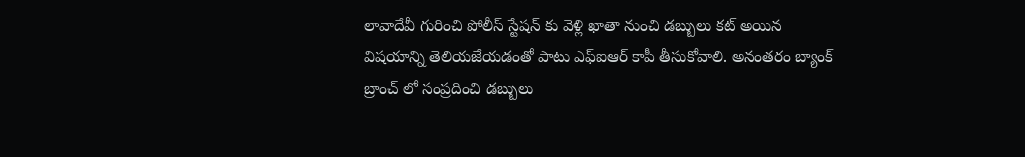లావాదేవీ గురించి పోలీస్ స్టేషన్ కు వెళ్లి ఖాతా నుంచి డబ్బులు కట్ అయిన విషయాన్ని తెలియజేయడంతో పాటు ఎఫ్ఐఆర్ కాపీ తీసుకోవాలి. అనంతరం బ్యాంక్ బ్రాంచ్ లో సంప్రదించి డబ్బులు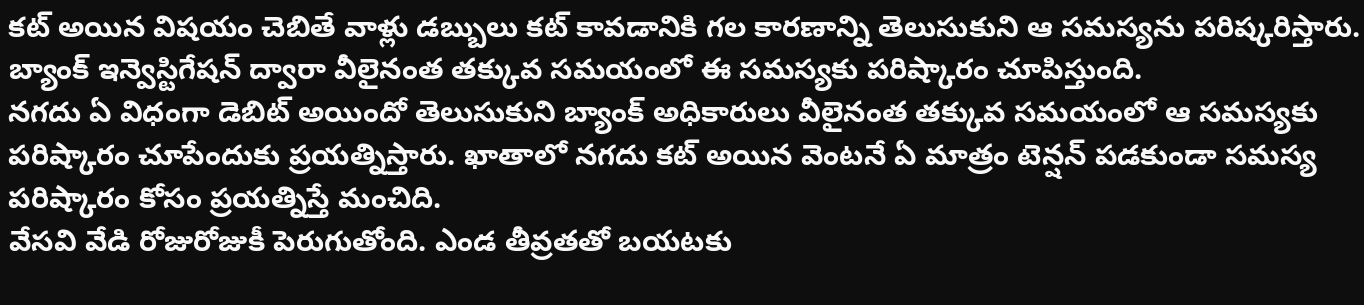కట్ అయిన విషయం చెబితే వాళ్లు డబ్బులు కట్ కావడానికి గల కారణాన్ని తెలుసుకుని ఆ సమస్యను పరిష్కరిస్తారు. బ్యాంక్ ఇన్వెస్టిగేషన్ ద్వారా వీలైనంత తక్కువ సమయంలో ఈ సమస్యకు పరిష్కారం చూపిస్తుంది.
నగదు ఏ విధంగా డెబిట్ అయిందో తెలుసుకుని బ్యాంక్ అధికారులు వీలైనంత తక్కువ సమయంలో ఆ సమస్యకు పరిష్కారం చూపేందుకు ప్రయత్నిస్తారు. ఖాతాలో నగదు కట్ అయిన వెంటనే ఏ మాత్రం టెన్షన్ పడకుండా సమస్య పరిష్కారం కోసం ప్రయత్నిస్తే మంచిది.
వేసవి వేడి రోజురోజుకీ పెరుగుతోంది. ఎండ తీవ్రతతో బయటకు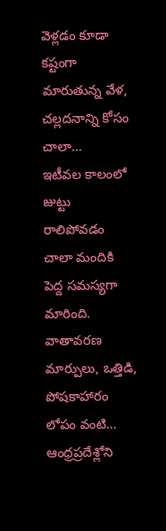వెళ్లడం కూడా కష్టంగా మారుతున్న వేళ, చల్లదనాన్ని కోసం చాలా…
ఇటీవల కాలంలో జుట్టు రాలిపోవడం చాలా మందికి పెద్ద సమస్యగా మారింది. వాతావరణ మార్పులు, ఒత్తిడి, పోషకాహారం లోపం వంటి…
ఆంధ్రప్రదేశ్లోని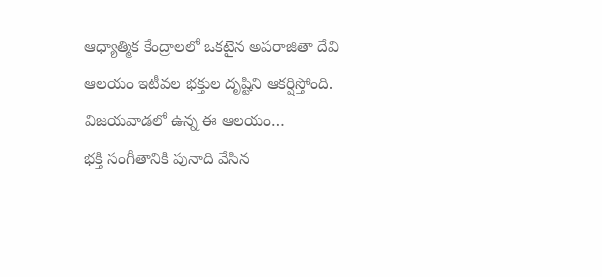ఆధ్యాత్మిక కేంద్రాలలో ఒకటైన అపరాజితా దేవి ఆలయం ఇటీవల భక్తుల దృష్టిని ఆకర్షిస్తోంది. విజయవాడలో ఉన్న ఈ ఆలయం…
భక్తి సంగీతానికి పునాది వేసిన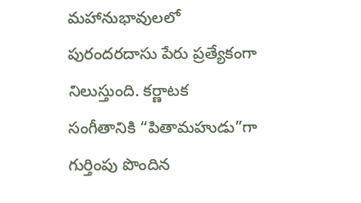మహానుభావులలో పురందరదాసు పేరు ప్రత్యేకంగా నిలుస్తుంది. కర్ణాటక సంగీతానికి “పితామహుడు”గా గుర్తింపు పొందిన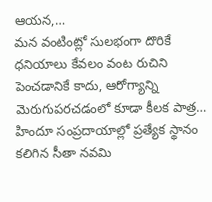ఆయన,…
మన వంటింట్లో సులభంగా దొరికే ధనియాలు కేవలం వంట రుచిని పెంచడానికే కాదు, ఆరోగ్యాన్ని మెరుగుపరచడంలో కూడా కీలక పాత్ర…
హిందూ సంప్రదాయాల్లో ప్రత్యేక స్థానం కలిగిన సీతా నవమి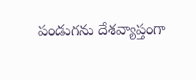పండుగను దేశవ్యాప్తంగా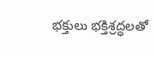భక్తులు భక్తిశ్రద్ధలతో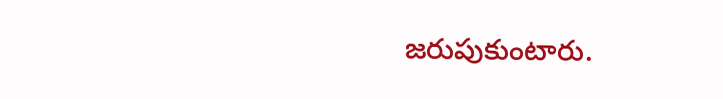జరుపుకుంటారు.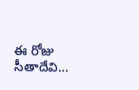ఈ రోజు సీతాదేవి…